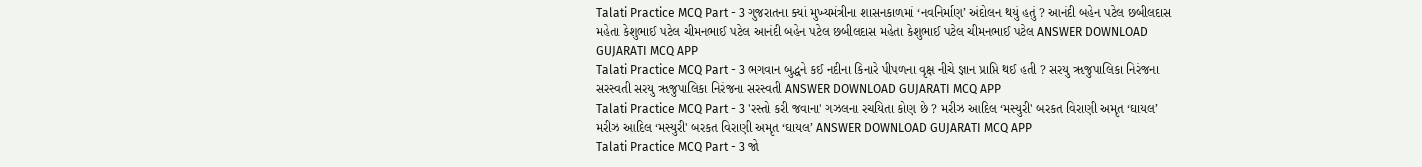Talati Practice MCQ Part - 3 ગુજરાતના ક્યાં મુખ્યમંત્રીના શાસનકાળમાં ‘નવનિર્માણ’ અંદોલન થયું હતું ? આનંદી બહેન પટેલ છબીલદાસ મહેતા કેશુભાઈ પટેલ ચીમનભાઈ પટેલ આનંદી બહેન પટેલ છબીલદાસ મહેતા કેશુભાઈ પટેલ ચીમનભાઈ પટેલ ANSWER DOWNLOAD GUJARATI MCQ APP
Talati Practice MCQ Part - 3 ભગવાન બુદ્ધને કઈ નદીના કિનારે પીપળના વૃક્ષ નીચે જ્ઞાન પ્રાપ્તિ થઈ હતી ? સરયુ ૠજુપાલિકા નિરંજના સરસ્વતી સરયુ ૠજુપાલિકા નિરંજના સરસ્વતી ANSWER DOWNLOAD GUJARATI MCQ APP
Talati Practice MCQ Part - 3 'રસ્તો કરી જવાના' ગઝલના રચયિતા કોણ છે ? મરીઝ આદિલ ‘મસ્યુરી' બરકત વિરાણી અમૃત ‘ઘાયલ’ મરીઝ આદિલ ‘મસ્યુરી' બરકત વિરાણી અમૃત ‘ઘાયલ’ ANSWER DOWNLOAD GUJARATI MCQ APP
Talati Practice MCQ Part - 3 જો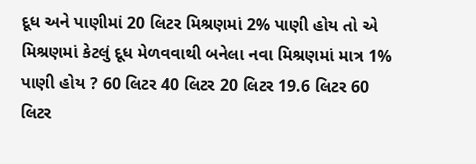દૂધ અને પાણીમાં 20 લિટર મિશ્રણમાં 2% પાણી હોય તો એ મિશ્રણમાં કેટલું દૂધ મેળવવાથી બનેલા નવા મિશ્રણમાં માત્ર 1% પાણી હોય ? 60 લિટર 40 લિટર 20 લિટર 19.6 લિટર 60 લિટર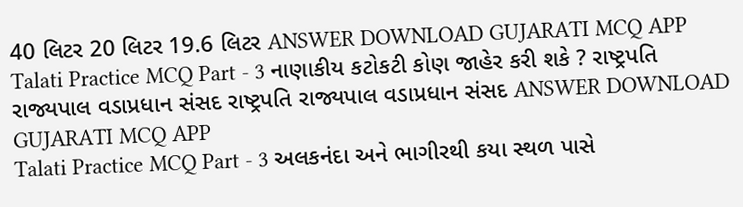40 લિટર 20 લિટર 19.6 લિટર ANSWER DOWNLOAD GUJARATI MCQ APP
Talati Practice MCQ Part - 3 નાણાકીય કટોકટી કોણ જાહેર કરી શકે ? રાષ્ટ્રપતિ રાજ્યપાલ વડાપ્રધાન સંસદ રાષ્ટ્રપતિ રાજ્યપાલ વડાપ્રધાન સંસદ ANSWER DOWNLOAD GUJARATI MCQ APP
Talati Practice MCQ Part - 3 અલકનંદા અને ભાગીરથી કયા સ્થળ પાસે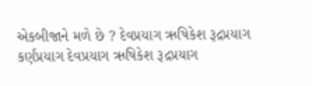એકબીજાને મળે છે ? દેવપ્રયાગ ઋષિકેશ રૂદ્રપ્રયાગ કર્ણપ્રયાગ દેવપ્રયાગ ઋષિકેશ રૂદ્રપ્રયાગ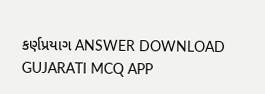કર્ણપ્રયાગ ANSWER DOWNLOAD GUJARATI MCQ APP